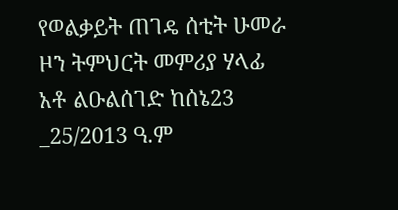የወልቃይት ጠገዴ ሰቲት ሁመራ ዞን ትምህርት መምሪያ ሃላፊ አቶ ልዑልሰገድ ከሰኔ23 _25/2013 ዓ.ም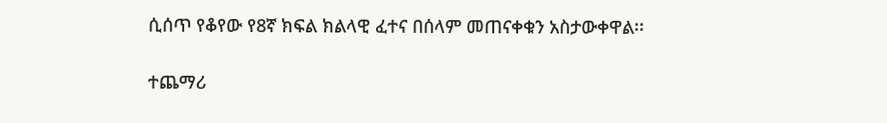ሲሰጥ የቆየው የ8ኛ ክፍል ክልላዊ ፈተና በሰላም መጠናቀቁን አስታውቀዋል፡፡

ተጨማሪ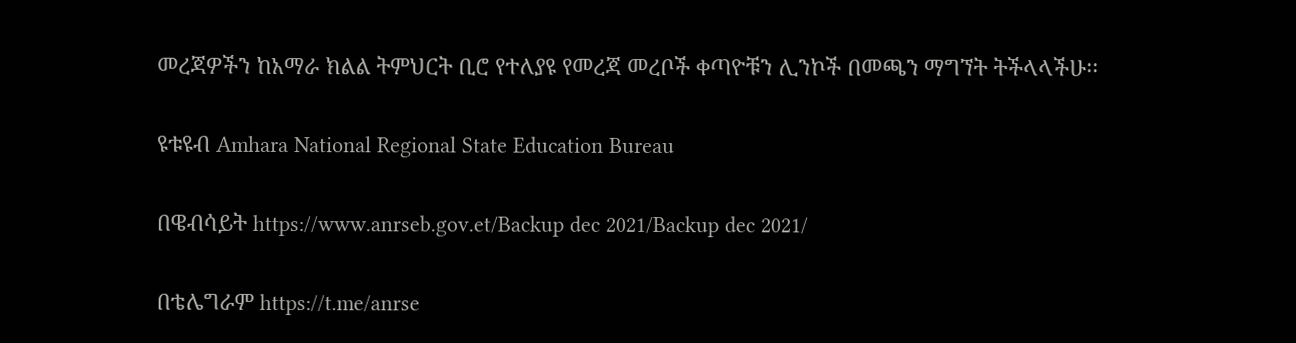መረጃዎችን ከአማራ ክልል ትምህርት ቢሮ የተለያዩ የመረጃ መረቦች ቀጣዮቹን ሊንኮች በመጫን ማግኘት ትችላላችሁ፡፡

ዩቱዩብ Amhara National Regional State Education Bureau

በዌብሳይት https://www.anrseb.gov.et/Backup dec 2021/Backup dec 2021/

በቴሌግራም https://t.me/anrse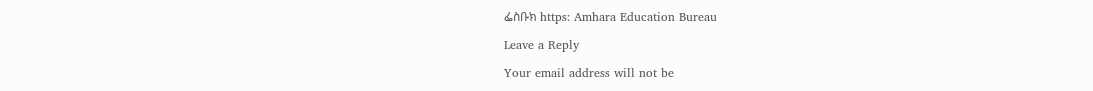ፌስቡክ https: Amhara Education Bureau

Leave a Reply

Your email address will not be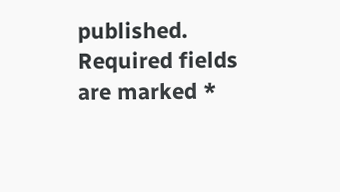published. Required fields are marked *